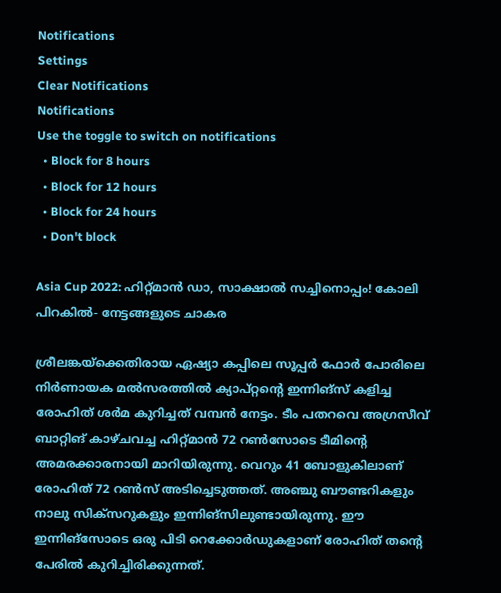Notifications
Settings
Clear Notifications
Notifications
Use the toggle to switch on notifications
  • Block for 8 hours
  • Block for 12 hours
  • Block for 24 hours
  • Don't block

Asia Cup 2022: ഹിറ്റ്മാന്‍ ഡാ, സാക്ഷാല്‍ സച്ചിനൊപ്പം! കോലി പിറകില്‍- നേട്ടങ്ങളുടെ ചാകര

ശ്രീലങ്കയ്‌ക്കെതിരായ ഏഷ്യാ കപ്പിലെ സൂപ്പര്‍ ഫോര്‍ പോരിലെ നിര്‍ണായക മല്‍സരത്തില്‍ ക്യാപ്റ്റന്റെ ഇന്നിങ്‌സ് കളിച്ച രോഹിത് ശര്‍മ കുറിച്ചത് വമ്പന്‍ നേട്ടം. ടീം പതറവെ അഗ്രസീവ് ബാറ്റിങ് കാഴ്ചവച്ച ഹിറ്റ്മാന്‍ 72 റണ്‍സോടെ ടീമിന്റെ അമരക്കാരനായി മാറിയിരുന്നു. വെറും 41 ബോളുകിലാണ് രോഹിത് 72 റണ്‍സ് അടിച്ചെടുത്തത്. അഞ്ചു ബൗണ്ടറികളും നാലു സിക്‌സറുകളും ഇന്നിങ്‌സിലുണ്ടായിരുന്നു. ഈ ഇന്നിങ്‌സോടെ ഒരു പിടി റെക്കോര്‍ഡുകളാണ് രോഹിത് തന്റെ പേരില്‍ കുറിച്ചിരിക്കുന്നത്.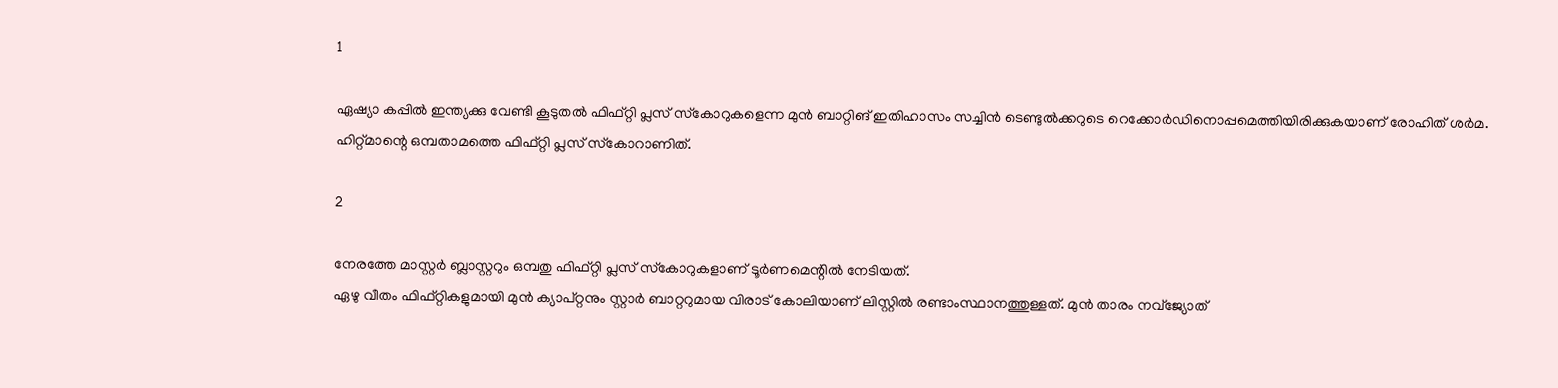1

ഏഷ്യാ കപ്പില്‍ ഇന്ത്യക്കു വേണ്ടി കൂടുതല്‍ ഫിഫ്റ്റി പ്ലസ് സ്‌കോറുകളെന്ന മുന്‍ ബാറ്റിങ് ഇതിഹാസം സച്ചിന്‍ ടെണ്ടുല്‍ക്കറുടെ റെക്കോര്‍ഡിനൊപ്പമെത്തിയിരിക്കുകയാണ് രോഹിത് ശര്‍മ. ഹിറ്റ്മാന്റെ ഒമ്പതാമത്തെ ഫിഫ്റ്റി പ്ലസ് സ്‌കോറാണിത്.

2

നേരത്തേ മാസ്റ്റര്‍ ബ്ലാസ്റ്ററും ഒമ്പതു ഫിഫ്റ്റി പ്ലസ് സ്‌കോറുകളാണ് ടൂര്‍ണമെന്റില്‍ നേടിയത്.
ഏഴു വീതം ഫിഫ്റ്റികളുമായി മുന്‍ ക്യാപ്റ്റനും സ്റ്റാര്‍ ബാറ്ററുമായ വിരാട് കോലിയാണ് ലിസ്റ്റില്‍ രണ്ടാംസ്ഥാനത്തുള്ളത്. മുന്‍ താരം നവ്‌ജ്യോത്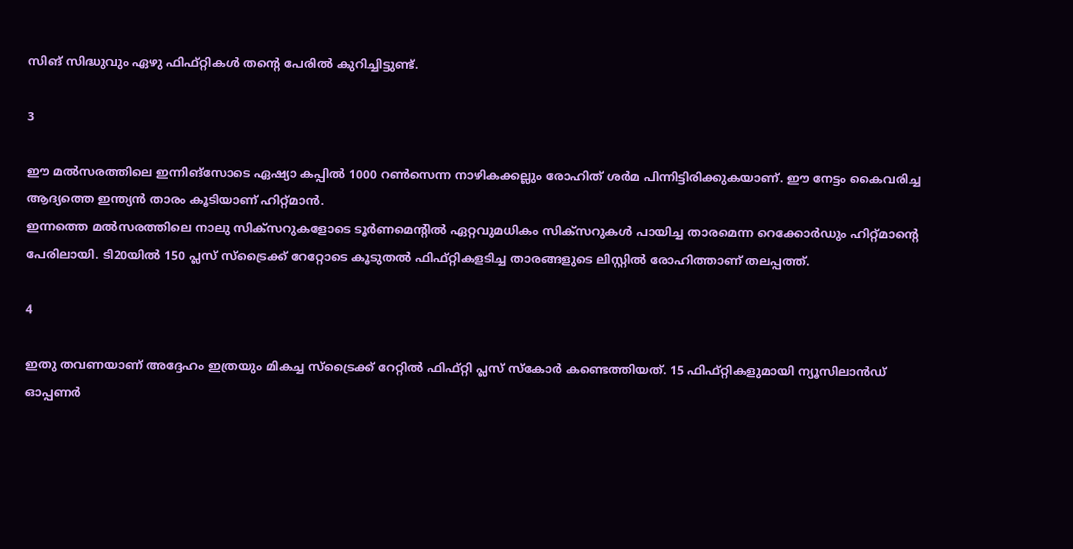സിങ് സിദ്ധുവും ഏഴു ഫിഫ്റ്റികള്‍ തന്റെ പേരില്‍ കുറിച്ചിട്ടുണ്ട്.

3

ഈ മല്‍സരത്തിലെ ഇന്നിങ്‌സോടെ ഏഷ്യാ കപ്പില്‍ 1000 റണ്‍സെന്ന നാഴികക്കല്ലും രോഹിത് ശര്‍മ പിന്നിട്ടിരിക്കുകയാണ്. ഈ നേട്ടം കൈവരിച്ച ആദ്യത്തെ ഇന്ത്യന്‍ താരം കൂടിയാണ് ഹിറ്റ്മാന്‍.
ഇന്നത്തെ മല്‍സരത്തിലെ നാലു സിക്‌സറുകളോടെ ടൂര്‍ണമെന്റില്‍ ഏറ്റവുമധികം സിക്‌സറുകള്‍ പായിച്ച താരമെന്ന റെക്കോര്‍ഡും ഹിറ്റ്മാന്റെ പേരിലായി. ടി20യില്‍ 150 പ്ലസ് സ്‌ട്രൈക്ക് റേറ്റോടെ കൂടുതല്‍ ഫിഫ്റ്റികളടിച്ച താരങ്ങളുടെ ലിസ്റ്റില്‍ രോഹിത്താണ് തലപ്പത്ത്.

4

ഇതു തവണയാണ് അദ്ദേഹം ഇത്രയും മികച്ച സ്‌ട്രൈക്ക് റേറ്റില്‍ ഫിഫ്റ്റി പ്ലസ് സ്‌കോര്‍ കണ്ടെത്തിയത്. 15 ഫിഫ്റ്റികളുമായി ന്യൂസിലാന്‍ഡ് ഓപ്പണര്‍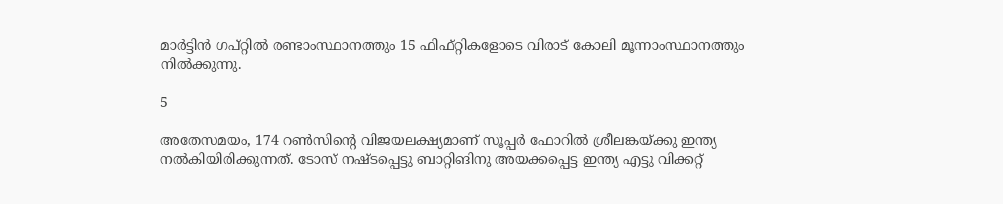മാര്‍ട്ടിന്‍ ഗപ്റ്റില്‍ രണ്ടാംസ്ഥാനത്തും 15 ഫിഫ്റ്റികളോടെ വിരാട് കോലി മൂന്നാംസ്ഥാനത്തും നില്‍ക്കുന്നു.

5

അതേസമയം, 174 റണ്‍സിന്റെ വിജയലക്ഷ്യമാണ് സൂപ്പര്‍ ഫോറില്‍ ശ്രീലങ്കയ്ക്കു ഇന്ത്യ നല്‍കിയിരിക്കുന്നത്. ടോസ് നഷ്ടപ്പെട്ടു ബാറ്റിങിനു അയക്കപ്പെട്ട ഇന്ത്യ എട്ടു വിക്കറ്റ്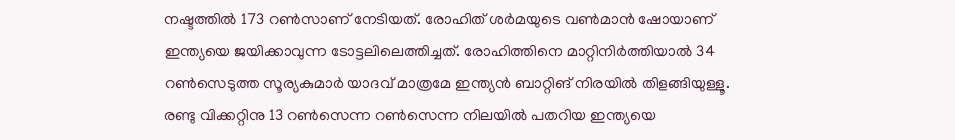നഷ്ടത്തില്‍ 173 റണ്‍സാണ് നേടിയത്. രോഹിത് ശര്‍മയുടെ വണ്‍മാന്‍ ഷോയാണ് ഇന്ത്യയെ ജയിക്കാവുന്ന ടോട്ടലിലെത്തിച്ചത്. രോഹിത്തിനെ മാറ്റിനിര്‍ത്തിയാല്‍ 34 റണ്‍സെടുത്ത സൂര്യകുമാര്‍ യാദവ് മാത്രമേ ഇന്ത്യന്‍ ബാറ്റിങ് നിരയില്‍ തിളങ്ങിയുള്ളൂ. രണ്ടു വിക്കറ്റിനു 13 റണ്‍സെന്ന റണ്‍സെന്ന നിലയില്‍ പതറിയ ഇന്ത്യയെ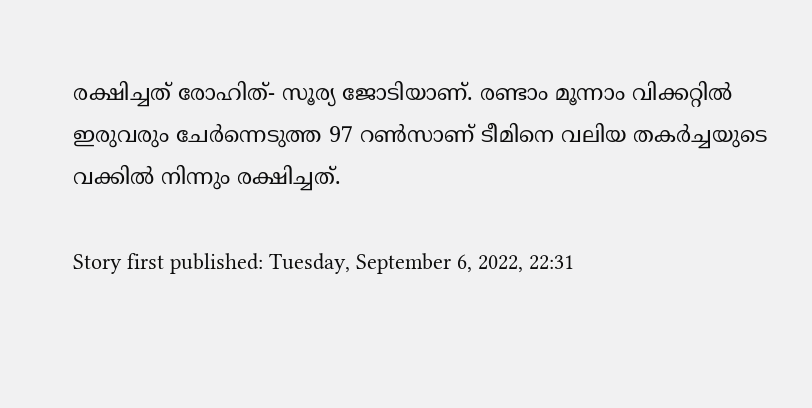രക്ഷിച്ചത് രോഹിത്- സൂര്യ ജോടിയാണ്. രണ്ടാം മൂന്നാം വിക്കറ്റില്‍ ഇരുവരും ചേര്‍ന്നെടുത്ത 97 റണ്‍സാണ് ടീമിനെ വലിയ തകര്‍ച്ചയുടെ വക്കില്‍ നിന്നും രക്ഷിച്ചത്.

Story first published: Tuesday, September 6, 2022, 22:31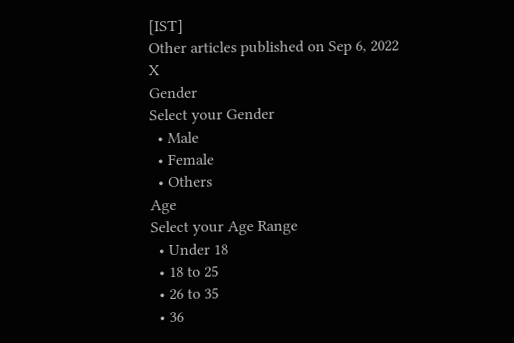[IST]
Other articles published on Sep 6, 2022
X
Gender
Select your Gender
  • Male
  • Female
  • Others
Age
Select your Age Range
  • Under 18
  • 18 to 25
  • 26 to 35
  • 36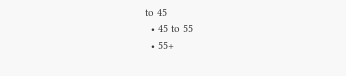to 45
  • 45 to 55
  • 55+